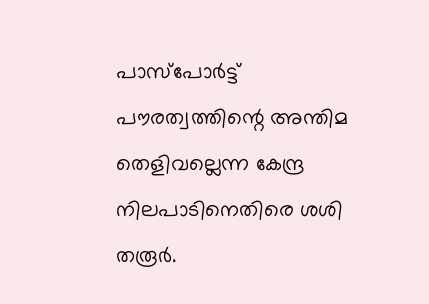പാസ്‌പോർട്ട് പൗരത്വത്തിന്റെ അന്തിമ തെളിവല്ലെന്ന കേന്ദ്ര നിലപാടിനെതിരെ ശശി തരൂർ.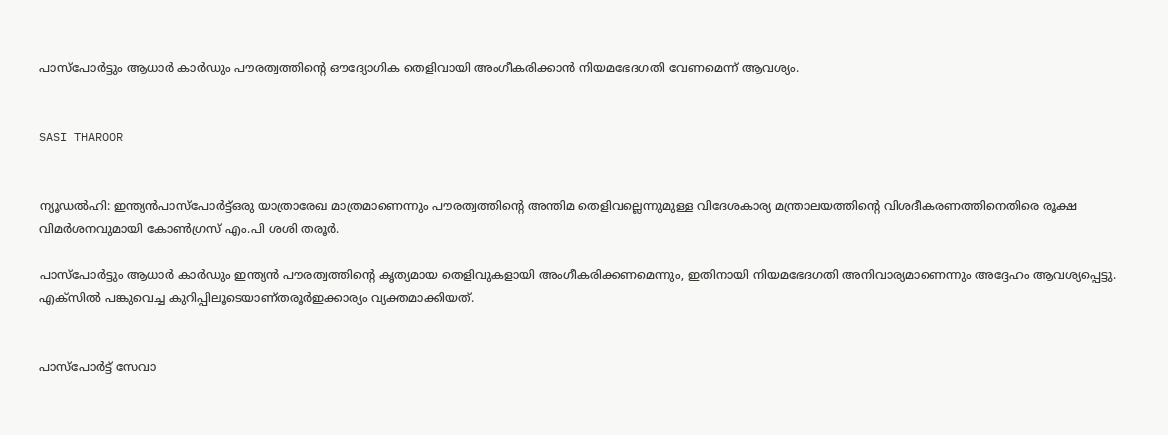പാസ്‌പോർട്ടും ആധാർ കാർഡും പൗരത്വത്തിന്റെ ഔദ്യോഗിക തെളിവായി അംഗീകരിക്കാൻ നിയമഭേദഗതി വേണമെന്ന് ആവശ്യം.


SASI THAROOR


ന്യൂഡല്‍ഹി: ഇന്ത്യന്‍പാസ്പോര്‍ട്ട്ഒരു യാത്രാരേഖ മാത്രമാണെന്നും പൗരത്വത്തിന്റെ അന്തിമ തെളിവല്ലെന്നുമുള്ള വിദേശകാര്യ മന്ത്രാലയത്തിന്റെ വിശദീകരണത്തിനെതിരെ രൂക്ഷ വിമര്‍ശനവുമായി കോണ്‍ഗ്രസ് എം.പി ശശി തരൂര്‍.

പാസ്പോര്‍ട്ടും ആധാര്‍ കാര്‍ഡും ഇന്ത്യന്‍ പൗരത്വത്തിന്റെ കൃത്യമായ തെളിവുകളായി അംഗീകരിക്കണമെന്നും, ഇതിനായി നിയമഭേദഗതി അനിവാര്യമാണെന്നും അദ്ദേഹം ആവശ്യപ്പെട്ടു. എക്‌സില്‍ പങ്കുവെച്ച കുറിപ്പിലൂടെയാണ്തരൂര്‍ഇക്കാര്യം വ്യക്തമാക്കിയത്.


പാസ്പോര്‍ട്ട് സേവാ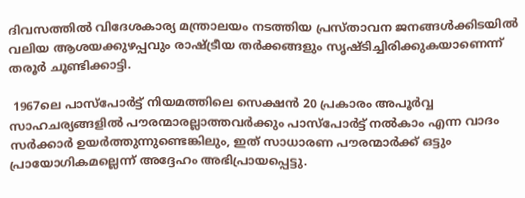ദിവസത്തില്‍ വിദേശകാര്യ മന്ത്രാലയം നടത്തിയ പ്രസ്താവന ജനങ്ങള്‍ക്കിടയില്‍ വലിയ ആശയക്കുഴപ്പവും രാഷ്ട്രീയ തര്‍ക്കങ്ങളും സൃഷ്ടിച്ചിരിക്കുകയാണെന്ന് തരൂര്‍ ചൂണ്ടിക്കാട്ടി.

 1967ലെ പാസ്പോര്‍ട്ട് നിയമത്തിലെ സെക്ഷന്‍ 20 പ്രകാരം അപൂര്‍വ്വ സാഹചര്യങ്ങളില്‍ പൗരന്മാരല്ലാത്തവര്‍ക്കും പാസ്പോര്‍ട്ട് നല്‍കാം എന്ന വാദം സര്‍ക്കാര്‍ ഉയര്‍ത്തുന്നുണ്ടെങ്കിലും, ഇത് സാധാരണ പൗരന്മാര്‍ക്ക് ഒട്ടും പ്രായോഗികമല്ലെന്ന് അദ്ദേഹം അഭിപ്രായപ്പെട്ടു.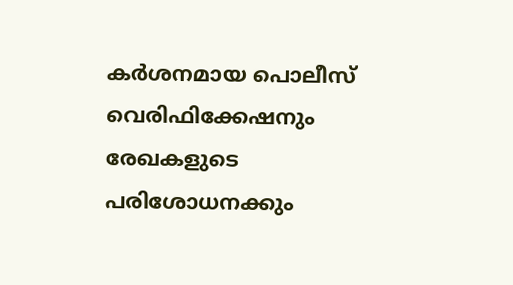കര്‍ശനമായ പൊലീസ് വെരിഫിക്കേഷനും രേഖകളുടെ പരിശോധനക്കും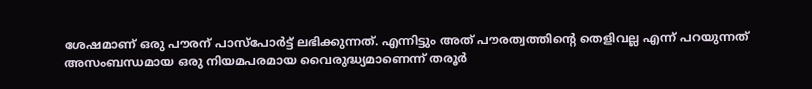ശേഷമാണ് ഒരു പൗരന് പാസ്പോര്‍ട്ട് ലഭിക്കുന്നത്. എന്നിട്ടും അത് പൗരത്വത്തിന്റെ തെളിവല്ല എന്ന് പറയുന്നത് അസംബന്ധമായ ഒരു നിയമപരമായ വൈരുദ്ധ്യമാണെന്ന് തരൂര്‍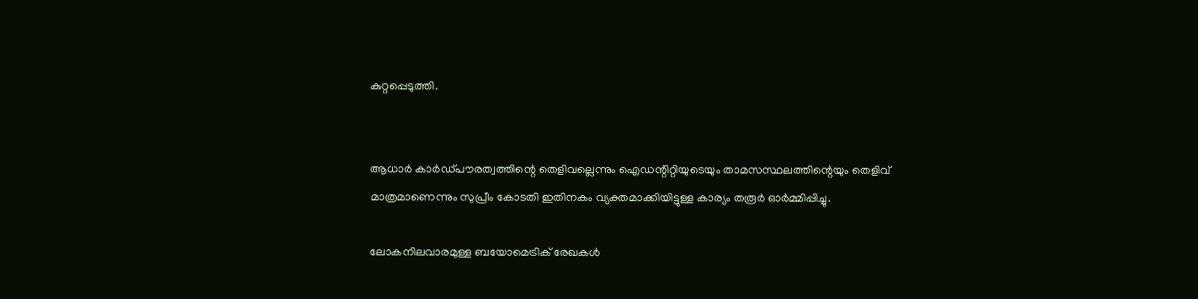കുറ്റപ്പെടുത്തി.


ആധാര്‍ കാര്‍ഡ്പൗരത്വത്തിന്റെ തെളിവല്ലെന്നും ഐഡന്റിറ്റിയുടെയും താമസസ്ഥലത്തിന്റെയും തെളിവ് മാത്രമാണെന്നും സുപ്രീം കോടതി ഇതിനകം വ്യക്തമാക്കിയിട്ടുള്ള കാര്യം തരൂര്‍ ഓര്‍മ്മിപ്പിച്ചു.

ലോകനിലവാരമുള്ള ബയോമെട്രിക് രേഖകള്‍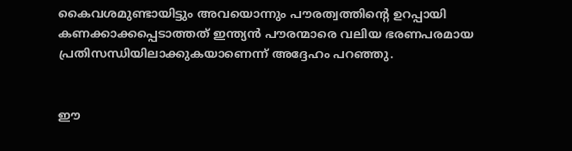കൈവശമുണ്ടായിട്ടും അവയൊന്നും പൗരത്വത്തിന്റെ ഉറപ്പായി കണക്കാക്കപ്പെടാത്തത് ഇന്ത്യന്‍ പൗരന്മാരെ വലിയ ഭരണപരമായ പ്രതിസന്ധിയിലാക്കുകയാണെന്ന് അദ്ദേഹം പറഞ്ഞു.


ഈ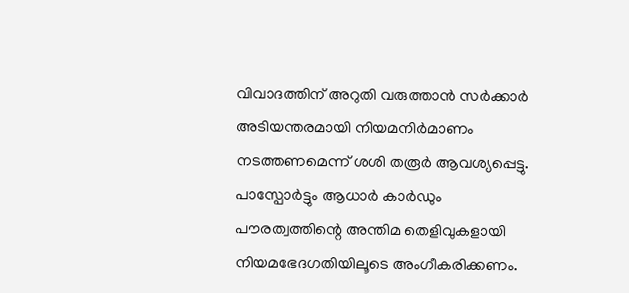വിവാദത്തിന് അറുതി വരുത്താന്‍ സര്‍ക്കാര്‍ അടിയന്തരമായി നിയമനിര്‍മാണം നടത്തണമെന്ന് ശശി തരൂര്‍ ആവശ്യപ്പെട്ടു. പാസ്പോര്‍ട്ടും ആധാര്‍ കാര്‍ഡും പൗരത്വത്തിന്റെ അന്തിമ തെളിവുകളായി നിയമഭേദഗതിയിലൂടെ അംഗീകരിക്കണം.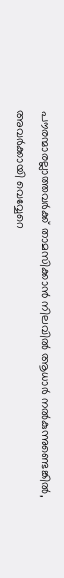പൗരന്മാരല്ലാത്തവര്‍ക്ക് താമസിക്കാന്‍ നിലവില്‍ ആധാര്‍ നല്‍കുന്നുണ്ടെങ്കില്‍, അവര്‍ക്കായി വെവ്വേറെ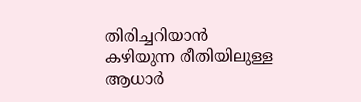തിരിച്ചറിയാന്‍ കഴിയുന്ന രീതിയിലുള്ള ആധാര്‍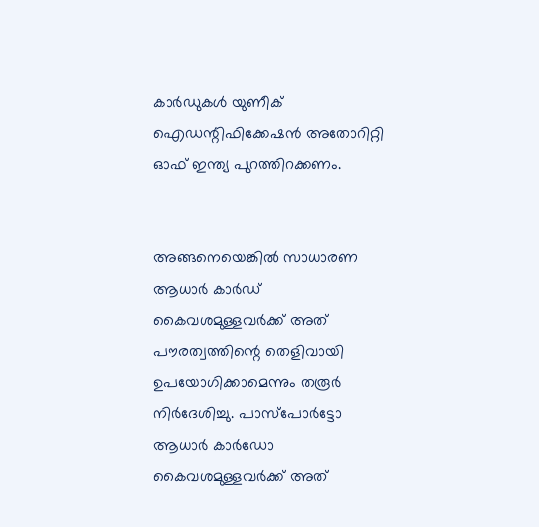കാര്‍ഡുകള്‍ യുണീക് ഐഡന്റിഫിക്കേഷന്‍ അതോറിറ്റി ഓഫ് ഇന്ത്യ പുറത്തിറക്കണം.


അങ്ങനെയെങ്കില്‍ സാധാരണ ആധാര്‍ കാര്‍ഡ് കൈവശമുള്ളവര്‍ക്ക് അത് പൗരത്വത്തിന്റെ തെളിവായി ഉപയോഗിക്കാമെന്നും തരൂര്‍ നിര്‍ദേശിച്ചു. പാസ്പോര്‍ട്ടോ ആധാര്‍ കാര്‍ഡോ കൈവശമുള്ളവര്‍ക്ക് അത്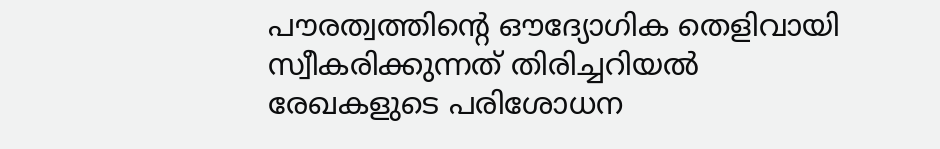പൗരത്വത്തിന്റെ ഔദ്യോഗിക തെളിവായി സ്വീകരിക്കുന്നത് തിരിച്ചറിയല്‍ രേഖകളുടെ പരിശോധന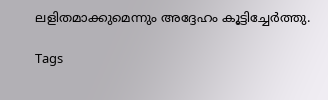ലളിതമാക്കുമെന്നും അദ്ദേഹം കൂട്ടിച്ചേര്‍ത്തു.

Tags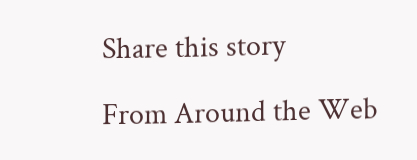Share this story

From Around the Web